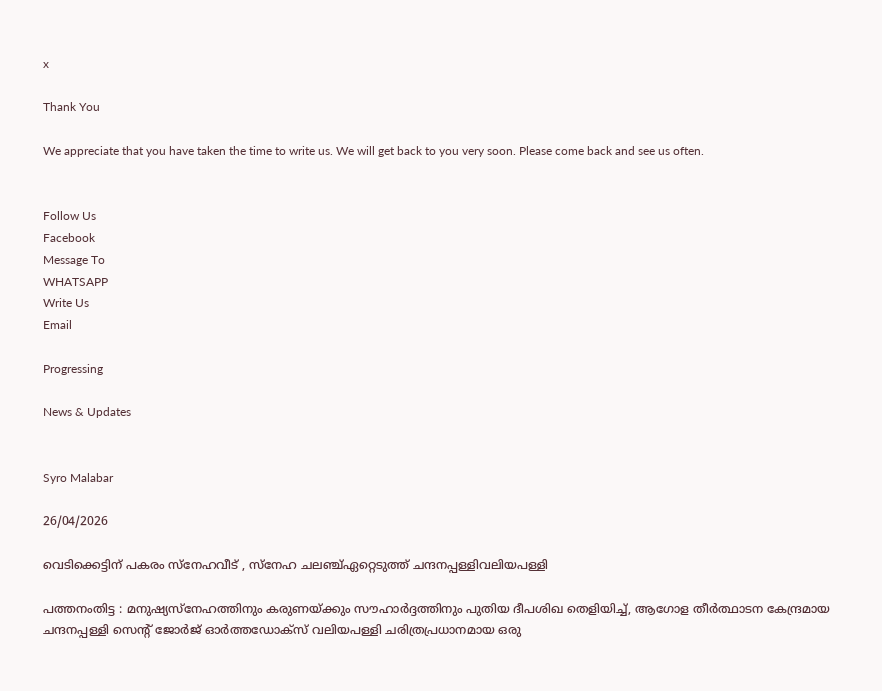x

Thank You

We appreciate that you have taken the time to write us. We will get back to you very soon. Please come back and see us often.


Follow Us
Facebook
Message To
WHATSAPP
Write Us
Email

Progressing

News & Updates


Syro Malabar

26/04/2026

വെടിക്കെട്ടിന് പകരം സ്‌നേഹവീട് , സ്‌നേഹ ചലഞ്ച്ഏറ്റെടുത്ത് ചന്ദനപ്പള്ളിവലിയപള്ളി

പത്തനംതിട്ട : മനുഷ്യസ്നേഹത്തിനും കരുണയ്ക്കും സൗഹാർദ്ദത്തിനും പുതിയ ദീപശിഖ തെളിയിച്ച്, ആഗോള തീർത്ഥാടന കേന്ദ്രമായ ചന്ദനപ്പള്ളി സെന്റ് ജോർജ് ഓർത്തഡോക്സ് വലിയപള്ളി ചരിത്രപ്രധാനമായ ഒരു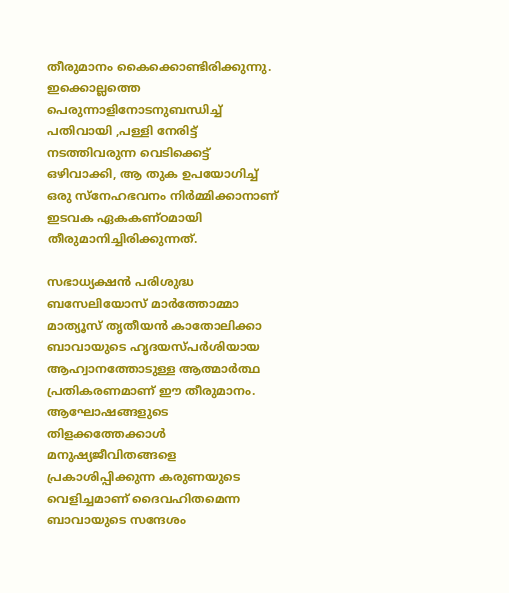തീരുമാനം കൈക്കൊണ്ടിരിക്കുന്നു. ഇക്കൊല്ലത്തെ പെരുന്നാളിനോടനുബന്ധിച്ച് പതിവായി ,പള്ളി നേരിട്ട് നടത്തിവരുന്ന വെടിക്കെട്ട് ഒഴിവാക്കി, ആ തുക ഉപയോഗിച്ച് ഒരു സ്നേഹഭവനം നിർമ്മിക്കാനാണ് ഇടവക ഏകകണ്ഠമായി തീരുമാനിച്ചിരിക്കുന്നത്.

സഭാധ്യക്ഷൻ പരിശുദ്ധ ബസേലിയോസ് മാർത്തോമ്മാ മാത്യൂസ് തൃതീയൻ കാതോലിക്കാ ബാവായുടെ ഹൃദയസ്പർശിയായ ആഹ്വാനത്തോടുള്ള ആത്മാർത്ഥ പ്രതികരണമാണ് ഈ തീരുമാനം. ആഘോഷങ്ങളുടെ തിളക്കത്തേക്കാൾ മനുഷ്യജീവിതങ്ങളെ പ്രകാശിപ്പിക്കുന്ന കരുണയുടെ വെളിച്ചമാണ് ദൈവഹിതമെന്ന ബാവായുടെ സന്ദേശം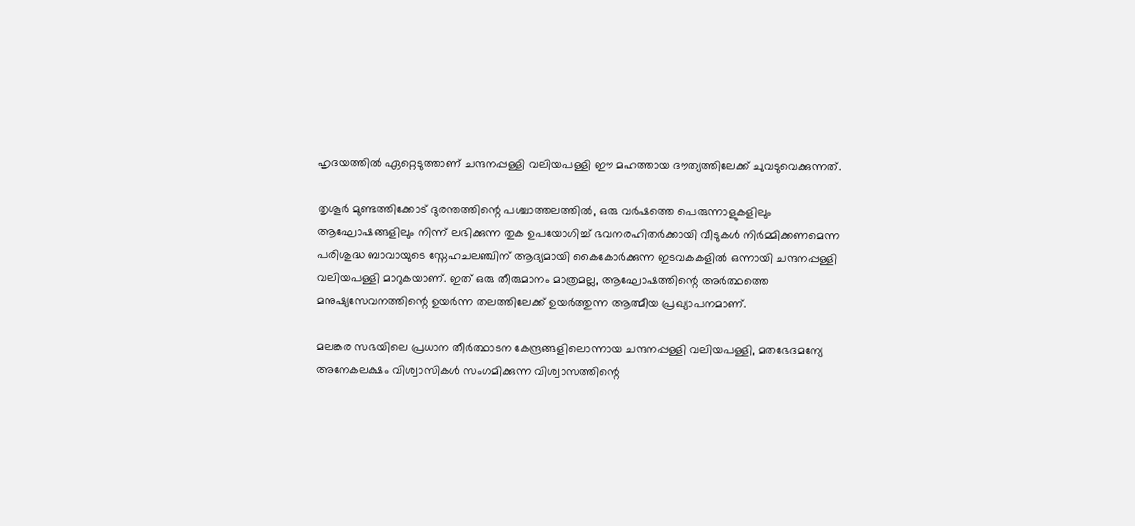ഹൃദയത്തിൽ ഏറ്റെടുത്താണ് ചന്ദനപ്പള്ളി വലിയപള്ളി ഈ മഹത്തായ ദൗത്യത്തിലേക്ക് ചുവടുവെക്കുന്നത്.

തൃശൂർ മുണ്ടത്തിക്കോട് ദുരന്തത്തിന്റെ പശ്ചാത്തലത്തിൽ, ഒരു വർഷത്തെ പെരുന്നാളുകളിലും ആഘോഷങ്ങളിലും നിന്ന് ലഭിക്കുന്ന തുക ഉപയോഗിച്ച് ഭവനരഹിതർക്കായി വീടുകൾ നിർമ്മിക്കണമെന്ന പരിശുദ്ധ ബാവായുടെ സ്നേഹചലഞ്ചിന് ആദ്യമായി കൈകോർക്കുന്ന ഇടവകകളിൽ ഒന്നായി ചന്ദനപ്പള്ളി വലിയപള്ളി മാറുകയാണ്. ഇത് ഒരു തീരുമാനം മാത്രമല്ല, ആഘോഷത്തിന്റെ അർത്ഥത്തെ മനുഷ്യസേവനത്തിന്റെ ഉയർന്ന തലത്തിലേക്ക് ഉയർത്തുന്ന ആത്മീയ പ്രഖ്യാപനമാണ്.

മലങ്കര സഭയിലെ പ്രധാന തീർത്ഥാടന കേന്ദ്രങ്ങളിലൊന്നായ ചന്ദനപ്പള്ളി വലിയപള്ളി, മതഭേദമന്യേ അനേകലക്ഷം വിശ്വാസികൾ സംഗമിക്കുന്ന വിശ്വാസത്തിന്റെ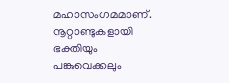മഹാസംഗമമാണ്. നൂറ്റാണ്ടുകളായി ഭക്തിയും പങ്കുവെക്കലും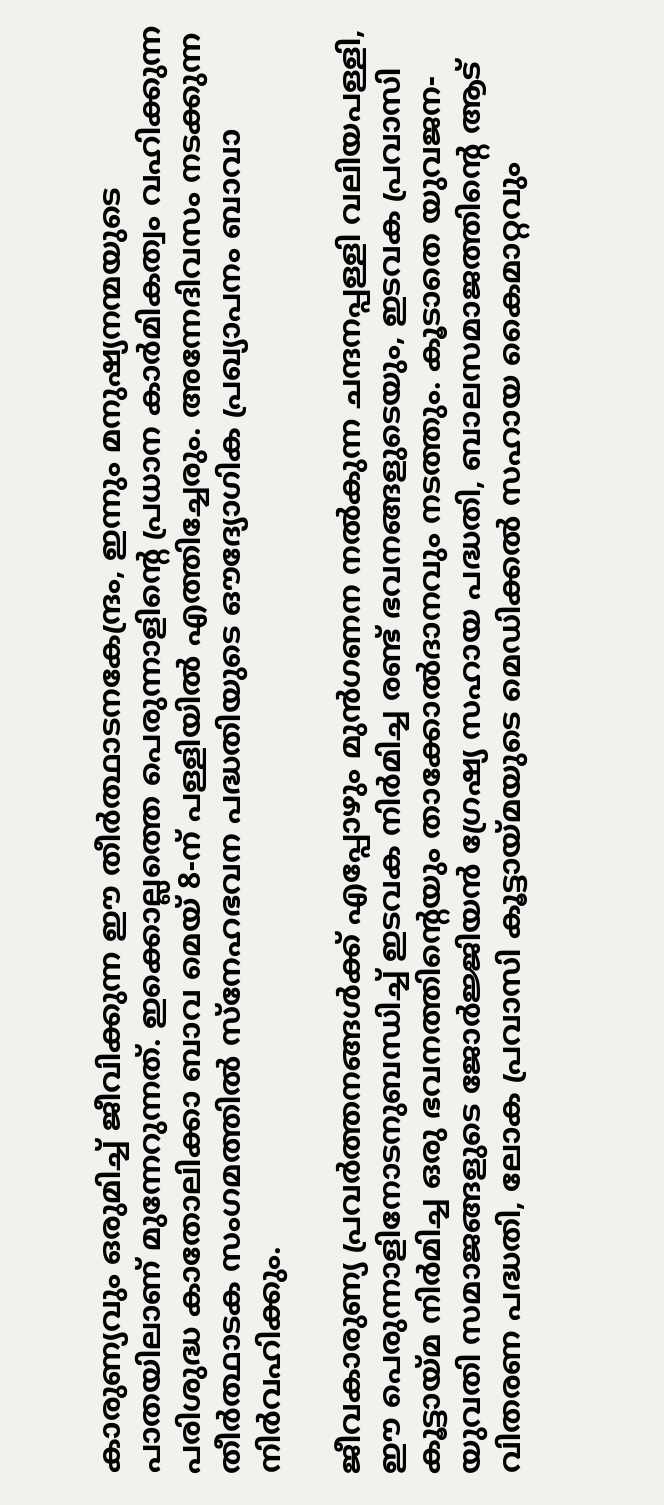കാരുണ്യവും ഒരുമിച്ച് ജീവിക്കുന്ന ഈ തീർത്ഥാടനകേന്ദ്രം, ഇന്നും മനുഷ്യനന്മയുടെ പാതയിലാണ് മുന്നേറുന്നത്. ഇക്കൊല്ലത്തെ പെരുന്നാളിന്റെ പ്രധാന കാർമികത്വം വഹിക്കുന്ന പരിശുദ്ധ കാതോലിക്കാ ബാവ മെയ് 8-ന് പള്ളിയിൽ എത്തിച്ചേരും. അന്നേദിവസം നടക്കുന്ന തീർത്ഥാടക സംഗമത്തിൽ സ്നേഹഭവന പദ്ധതിയുടെ ഔദ്യോഗിക പ്രഖ്യാപനം ബാവാ നിർവഹിക്കും.

ജീവകാരുണ്യ പ്രവർത്തനങ്ങൾക്ക് എപ്പോഴും മുൻഗണന നൽകുന്ന ചന്ദനപ്പള്ളി വലിയപള്ളി, ഈ പെരുന്നാളിനോടനുബന്ധിച്ച് ഇടവക നിർമിച്ച രണ്ട് ഭവനങ്ങളുടെയും, ഇടവക പ്രവാസി കൂട്ടായ്മ നിർമിച്ച ഒരു ഭവനത്തിന്റെയും താക്കോൽദാനവും നടത്തും. കൂടാതെ യുവജന-യുവതി സമാജങ്ങളുടെ ജോർജ്ജിയൻ ഗ്രേഷ്യ സഹായ പദ്ധതി, ബാലസമാജത്തിന്റെ ആട് വിതരണ പദ്ധതി, ലോക പ്രവാസി കൂട്ടായ്മയുടെ മെഡിക്കൽ സഹായ കൈമാറ്റവും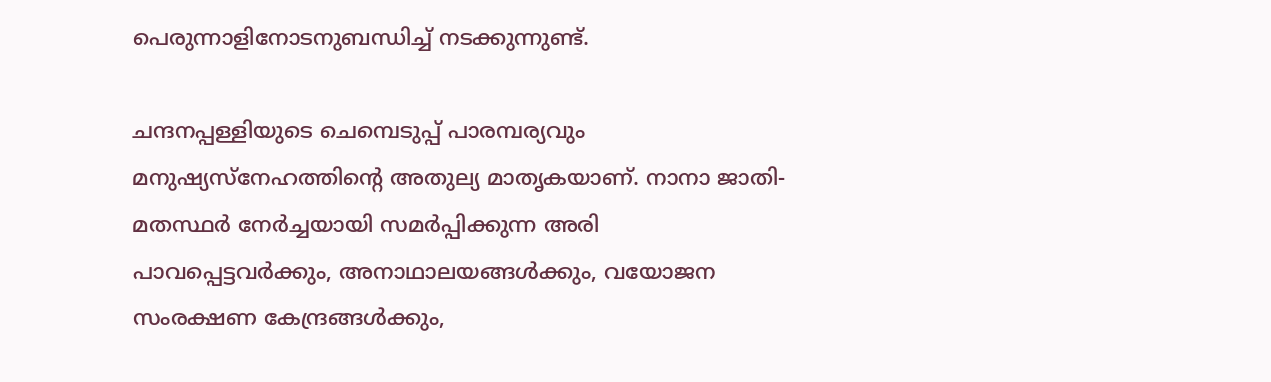പെരുന്നാളിനോടനുബന്ധിച്ച് നടക്കുന്നുണ്ട്.

ചന്ദനപ്പള്ളിയുടെ ചെമ്പെടുപ്പ് പാരമ്പര്യവും മനുഷ്യസ്നേഹത്തിന്റെ അതുല്യ മാതൃകയാണ്. നാനാ ജാതി-മതസ്ഥർ നേർച്ചയായി സമർപ്പിക്കുന്ന അരി പാവപ്പെട്ടവർക്കും, അനാഥാലയങ്ങൾക്കും, വയോജന സംരക്ഷണ കേന്ദ്രങ്ങൾക്കും,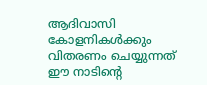ആദിവാസി കോളനികൾക്കും വിതരണം ചെയ്യുന്നത് ഈ നാടിന്റെ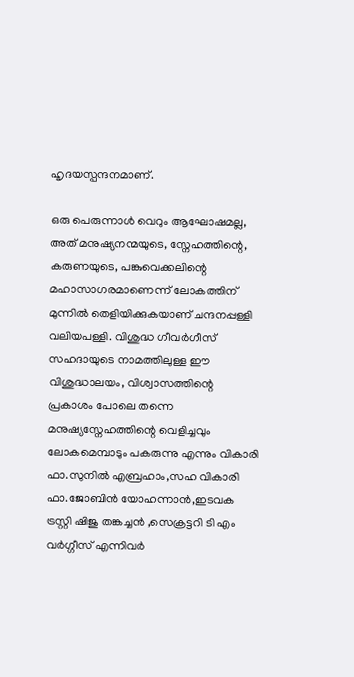ഹൃദയസ്പന്ദനമാണ്.

ഒരു പെരുന്നാൾ വെറും ആഘോഷമല്ല, അത് മനുഷ്യനന്മയുടെ, സ്നേഹത്തിന്റെ, കരുണയുടെ, പങ്കുവെക്കലിന്റെ മഹാസാഗരമാണെന്ന് ലോകത്തിന് മുന്നിൽ തെളിയിക്കുകയാണ് ചന്ദനപ്പള്ളി വലിയപള്ളി. വിശുദ്ധ ഗീവർഗീസ് സഹദായുടെ നാമത്തിലുള്ള ഈ വിശുദ്ധാലയം, വിശ്വാസത്തിന്റെ പ്രകാശം പോലെ തന്നെ മനുഷ്യസ്നേഹത്തിന്റെ വെളിച്ചവും ലോകമെമ്പാടും പകരുന്നു എന്നും വികാരി ഫാ.സുനിൽ എബ്രഹാം,സഹ വികാരി ഫാ.ജോബിൻ യോഹന്നാൻ,ഇടവക ട്രസ്റ്റി ഷിജു തങ്കച്ചൻ ,സെക്രട്ടറി ടി എം വർഗ്ഗീസ് എന്നിവർ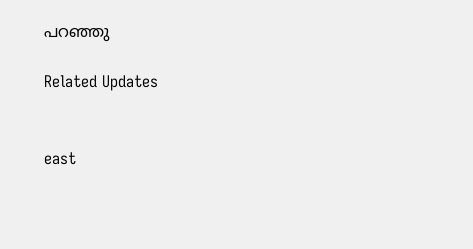പറഞ്ഞു

Related Updates


east